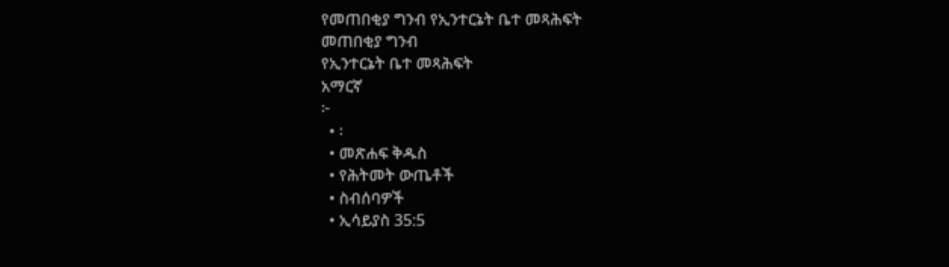የመጠበቂያ ግንብ የኢንተርኔት ቤተ መጻሕፍት
መጠበቂያ ግንብ
የኢንተርኔት ቤተ መጻሕፍት
አማርኛ
፦
  • ፡
  • መጽሐፍ ቅዱስ
  • የሕትመት ውጤቶች
  • ስብሰባዎች
  • ኢሳይያስ 35:5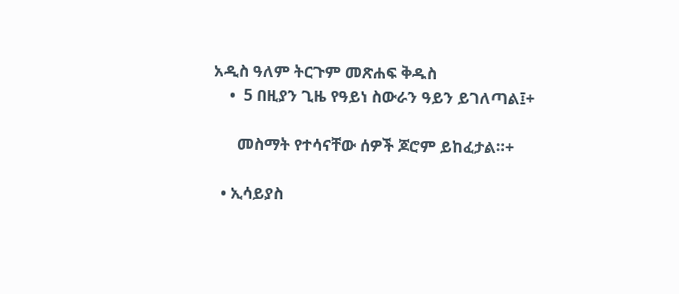አዲስ ዓለም ትርጉም መጽሐፍ ቅዱስ
    •  5 በዚያን ጊዜ የዓይነ ስውራን ዓይን ይገለጣል፤+

      መስማት የተሳናቸው ሰዎች ጆሮም ይከፈታል።+

  • ኢሳይያስ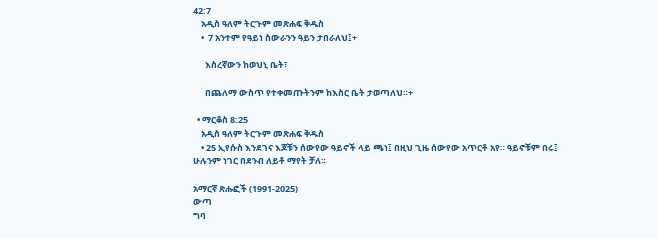42:7
    አዲስ ዓለም ትርጉም መጽሐፍ ቅዱስ
    •  7 አንተም የዓይነ ስውራንን ዓይን ታበራለህ፤+

      እስረኛውን ከወህኒ ቤት፣

      በጨለማ ውስጥ የተቀመጡትንም ከእስር ቤት ታወጣለህ።+

  • ማርቆስ 8:25
    አዲስ ዓለም ትርጉም መጽሐፍ ቅዱስ
    • 25 ኢየሱስ እንደገና እጆቹን ሰውየው ዓይኖች ላይ ጫነ፤ በዚህ ጊዜ ሰውየው አጥርቶ አየ። ዓይኖቹም በሩ፤ ሁሉንም ነገር በደንብ ለይቶ ማየት ቻለ።

አማርኛ ጽሑፎች (1991-2025)
ውጣ
ግባ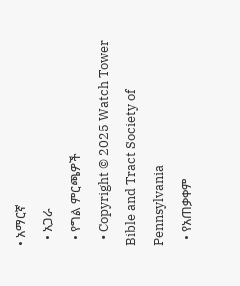• አማርኛ
  • አጋራ
  • የግል ምርጫዎች
  • Copyright © 2025 Watch Tower Bible and Tract Society of Pennsylvania
  • የአጠቃቀም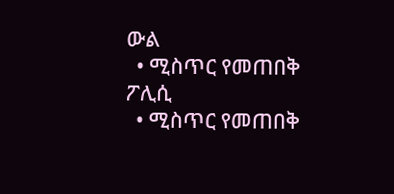ውል
  • ሚስጥር የመጠበቅ ፖሊሲ
  • ሚስጥር የመጠበቅ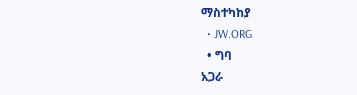ማስተካከያ
  • JW.ORG
  • ግባ
አጋራ